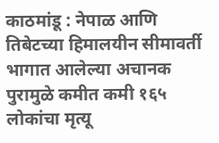काठमांडू : नेपाळ आणि तिबेटच्या हिमालयीन सीमावर्ती भागात आलेल्या अचानक पुरामुळे कमीत कमी १६५ लोकांचा मृत्यू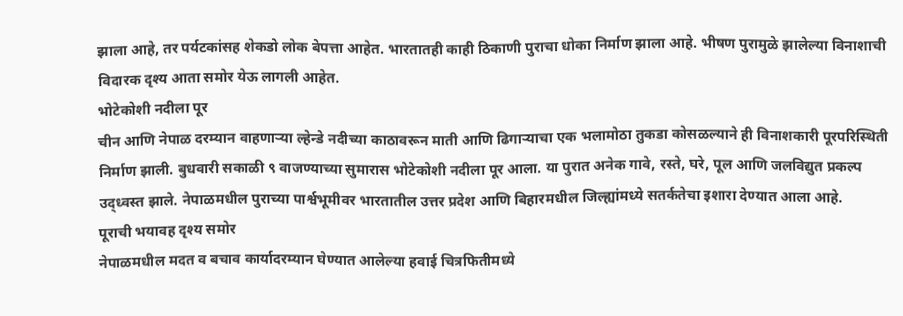झाला आहे, तर पर्यटकांसह शेकडो लोक बेपत्ता आहेत. भारतातही काही ठिकाणी पुराचा धोका निर्माण झाला आहे. भीषण पुरामुळे झालेल्या विनाशाची विदारक दृश्य आता समोर येऊ लागली आहेत.
भोटेकोशी नदीला पूर
चीन आणि नेपाळ दरम्यान वाहणाऱ्या ल्हेन्डे नदीच्या काठावरून माती आणि ढिगाऱ्याचा एक भलामोठा तुकडा कोसळल्याने ही विनाशकारी पूरपरिस्थिती निर्माण झाली. बुधवारी सकाळी ९ वाजण्याच्या सुमारास भोटेकोशी नदीला पूर आला. या पुरात अनेक गावे, रस्ते, घरे, पूल आणि जलविद्युत प्रकल्प उद्ध्वस्त झाले. नेपाळमधील पुराच्या पार्श्वभूमीवर भारतातील उत्तर प्रदेश आणि बिहारमधील जिल्ह्यांमध्ये सतर्कतेचा इशारा देण्यात आला आहे.
पूराची भयावह दृश्य समोर
नेपाळमधील मदत व बचाव कार्यादरम्यान घेण्यात आलेल्या हवाई चित्रफितीमध्ये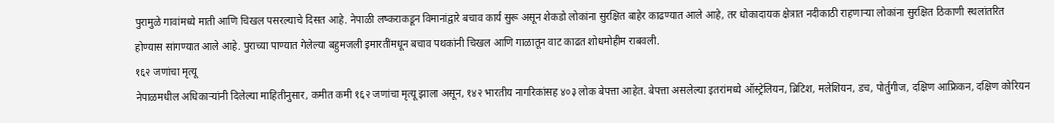पुरामुळे गावांमध्ये माती आणि चिखल पसरल्याचे दिसत आहे. नेपाळी लष्कराकडून विमानांद्वारे बचाव कार्य सुरू असून शेकडो लोकांना सुरक्षित बाहेर काढण्यात आले आहे, तर धोकादायक क्षेत्रात नदीकाठी राहणाऱ्या लोकांना सुरक्षित ठिकाणी स्थलांतरित होण्यास सांगण्यात आले आहे. पुराच्या पाण्यात गेलेल्या बहुमजली इमारतींमधून बचाव पथकांनी चिखल आणि गाळातून वाट काढत शोधमोहीम राबवली.
१६२ जणांचा मृत्यू
नेपाळमधील अधिकाऱ्यांनी दिलेल्या माहितीनुसार, कमीत कमी १६२ जणांचा मृत्यू झाला असून, १४२ भारतीय नागरिकांसह ४०३ लोक बेपत्ता आहेत. बेपत्ता असलेल्या इतरांमध्ये ऑस्ट्रेलियन, ब्रिटिश, मलेशियन, डच, पोर्तुगीज, दक्षिण आफ्रिकन, दक्षिण कोरियन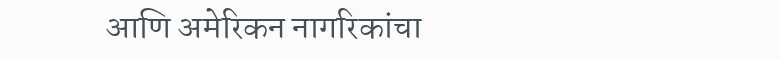आणि अमेरिकन नागरिकांचा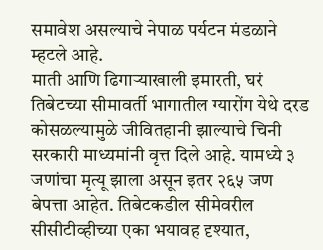समावेश असल्याचे नेपाळ पर्यटन मंडळाने म्हटले आहे.
माती आणि ढिगाऱ्याखाली इमारती, घरं
तिबेटच्या सीमावर्ती भागातील ग्यारोंग येथे दरड कोसळल्यामुळे जीवितहानी झाल्याचे चिनी सरकारी माध्यमांनी वृत्त दिले आहे. यामध्ये ३ जणांचा मृत्यू झाला असून इतर २६५ जण बेपत्ता आहेत. तिबेटकडील सीमेवरील सीसीटीव्हीच्या एका भयावह दृश्यात,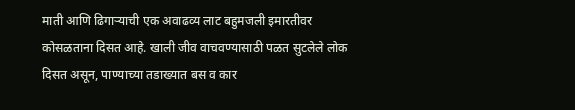माती आणि ढिगाऱ्याची एक अवाढव्य लाट बहुमजली इमारतीवर कोसळताना दिसत आहे. खाली जीव वाचवण्यासाठी पळत सुटलेले लोक दिसत असून, पाण्याच्या तडाख्यात बस व कार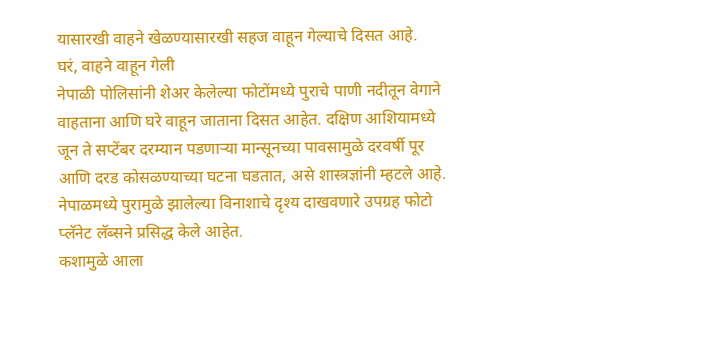यासारखी वाहने खेळण्यासारखी सहज वाहून गेल्याचे दिसत आहे.
घरं, वाहने वाहून गेली
नेपाळी पोलिसांनी शेअर केलेल्या फोटोंमध्ये पुराचे पाणी नदीतून वेगाने वाहताना आणि घरे वाहून जाताना दिसत आहेत. दक्षिण आशियामध्ये जून ते सप्टेंबर दरम्यान पडणाऱ्या मान्सूनच्या पावसामुळे दरवर्षी पूर आणि दरड कोसळण्याच्या घटना घडतात, असे शास्त्रज्ञांनी म्हटले आहे. नेपाळमध्ये पुरामुळे झालेल्या विनाशाचे दृश्य दाखवणारे उपग्रह फोटो प्लॅनेट लॅब्सने प्रसिद्ध केले आहेत.
कशामुळे आला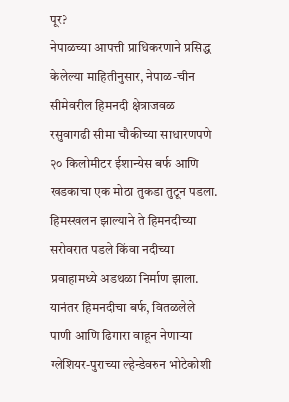पूर?
नेपाळच्या आपत्ती प्राधिकरणाने प्रसिद्ध केलेल्या माहितीनुसार, नेपाळ-चीन सीमेवरील हिमनदी क्षेत्राजवळ रसुवागढी सीमा चौकीच्या साधारणपणे २० किलोमीटर ईशान्येस बर्फ आणि खडकाचा एक मोठा तुकडा तुटून पडला. हिमस्खलन झाल्याने ते हिमनदीच्या सरोवरात पडले किंवा नदीच्या प्रवाहामध्ये अडथळा निर्माण झाला. यानंतर हिमनदीचा बर्फ, वितळलेले पाणी आणि ढिगारा वाहून नेणाऱ्या ग्लेशियर-पुराच्या ल्हेन्डेवरुन भोटेकोशी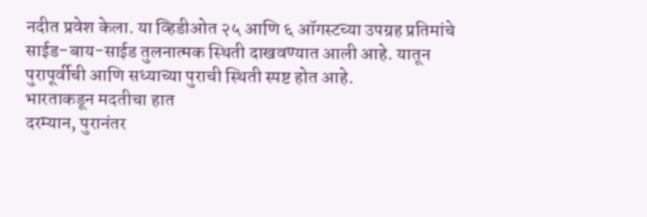नदीत प्रवेश केला. या व्हिडीओत २५ आणि ६ ऑगस्टच्या उपग्रह प्रतिमांचे साईड-बाय-साईड तुलनात्मक स्थिती दाखवण्यात आली आहे. यातून पुरापूर्वीची आणि सध्याच्या पुराची स्थिती स्पष्ट होत आहे.
भारताकडून मदतीचा हात
दरम्यान, पुरानंतर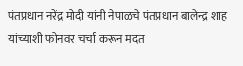पंतप्रधान नरेंद्र मोदी यांनी नेपाळचे पंतप्रधान बालेन्द्र शाह यांच्याशी फोनवर चर्चा करून मदत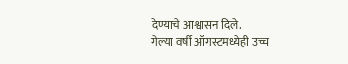देण्याचे आश्वासन दिले.
गेल्या वर्षी ऑगस्टमध्येही उच्च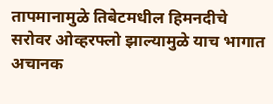तापमानामुळे तिबेटमधील हिमनदीचे सरोवर ओव्हरफ्लो झाल्यामुळे याच भागात अचानक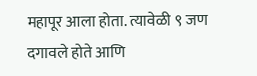महापूर आला होता. त्यावेळी ९ जण दगावले होते आणि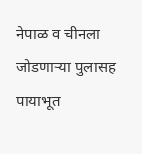नेपाळ व चीनला जोडणाऱ्या पुलासह पायाभूत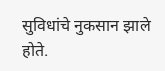सुविधांचे नुकसान झाले होते.